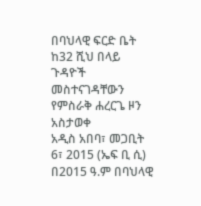በባህላዊ ፍርድ ቤት ከ32 ሺህ በላይ ጉዳዮች መስተናገዳቸውን የምስራቅ ሐረርጌ ዞን አስታወቀ
አዲስ አበባ፣ መጋቢት 6፣ 2015 (ኤፍ ቢ ሲ) በ2015 ዓ.ም በባህላዊ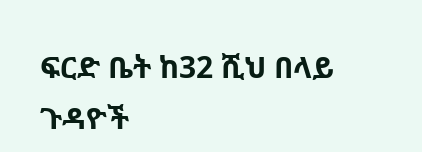ፍርድ ቤት ከ32 ሺህ በላይ ጉዳዮች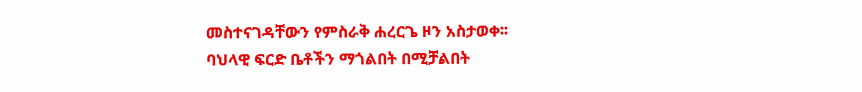መስተናገዳቸውን የምስራቅ ሐረርጌ ዞን አስታወቀ፡፡
ባህላዊ ፍርድ ቤቶችን ማጎልበት በሚቻልበት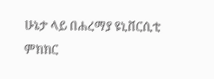ሁኔታ ላይ በሐረማያ ዩኒቨርሲቲ ምክክር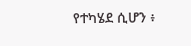የተካሄደ ሲሆን ፥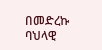በመድረኩ ባህላዊ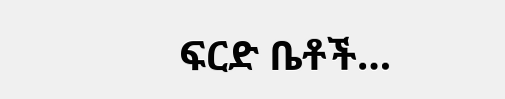ፍርድ ቤቶች…